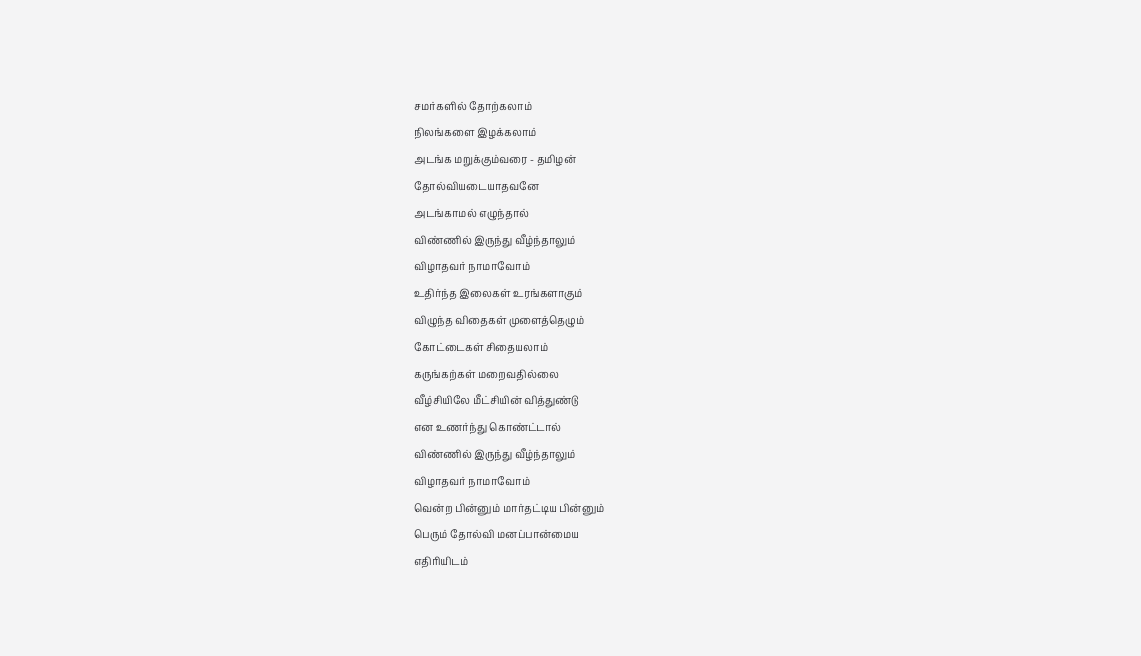சமர்களில் தோற்கலாம்
நிலங்களை இழக்கலாம்
அடங்க மறுக்கும்வரை - தமிழன்
தோல்வியடையாதவனே
அடங்காமல் எழுந்தால்
விண்ணில் இருந்து வீழ்ந்தாலும்
விழாதவர் நாமாவோம்
உதிர்ந்த இலைகள் உரங்களாகும்
விழுந்த விதைகள் முளைத்தெழும்
கோட்டைகள் சிதையலாம்
கருங்கற்கள் மறைவதில்லை
வீழ்சியிலே மீட்சியின் வித்துண்டு
என உணர்ந்து கொண்ட்டால்
விண்ணில் இருந்து வீழ்ந்தாலும்
விழாதவர் நாமாவோம்
வென்ற பின்னும் மார்தட்டிய பின்னும்
பெரும் தோல்வி மனப்பான்மைய
எதிரியிடம்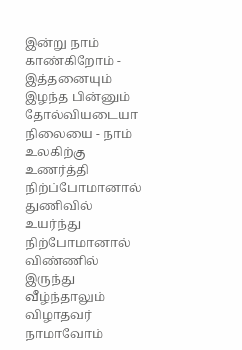இன்று நாம் காண்கிறோம் - இத்தனையும்
இழந்த பின்னும் தோல்வியடையா நிலையை - நாம்
உலகிற்கு உணர்த்தி நிற்ப்போமானால்
துணிவில் உயர்ந்து நிற்போமானால்
விண்ணில் இருந்து வீழ்ந்தாலும்
விழாதவர் நாமாவோம்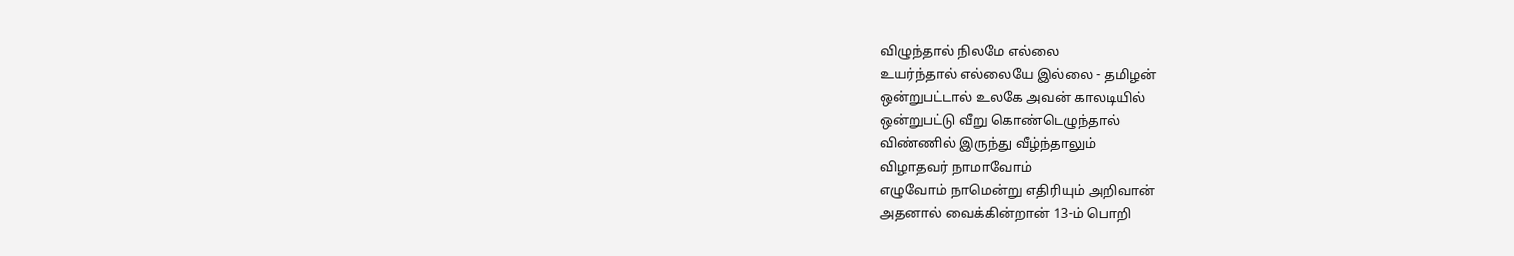விழுந்தால் நிலமே எல்லை
உயர்ந்தால் எல்லையே இல்லை - தமிழன்
ஒன்றுபட்டால் உலகே அவன் காலடியில்
ஒன்றுபட்டு வீறு கொண்டெழுந்தால்
விண்ணில் இருந்து வீழ்ந்தாலும்
விழாதவர் நாமாவோம்
எழுவோம் நாமென்று எதிரியும் அறிவான்
அதனால் வைக்கின்றான் 13-ம் பொறி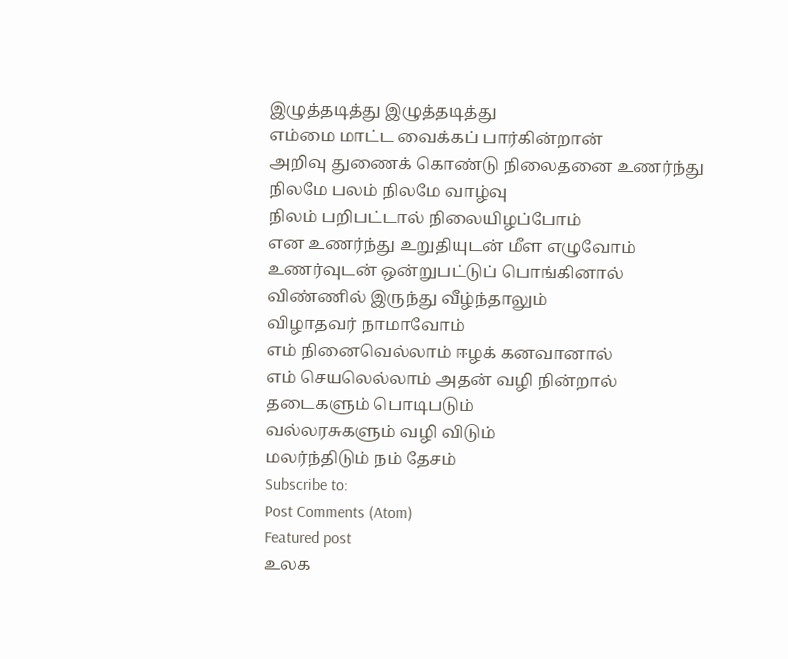இழுத்தடித்து இழுத்தடித்து
எம்மை மாட்ட வைக்கப் பார்கின்றான்
அறிவு துணைக் கொண்டு நிலைதனை உணர்ந்து
நிலமே பலம் நிலமே வாழ்வு
நிலம் பறிபட்டால் நிலையிழப்போம்
என உணர்ந்து உறுதியுடன் மீள எழுவோம்
உணர்வுடன் ஒன்றுபட்டுப் பொங்கினால்
விண்ணில் இருந்து வீழ்ந்தாலும்
விழாதவர் நாமாவோம்
எம் நினைவெல்லாம் ஈழக் கனவானால்
எம் செயலெல்லாம் அதன் வழி நின்றால்
தடைகளும் பொடிபடும்
வல்லரசுகளும் வழி விடும்
மலர்ந்திடும் நம் தேசம்
Subscribe to:
Post Comments (Atom)
Featured post
உலக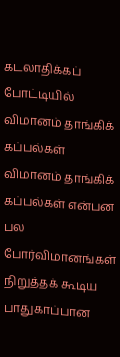கடலாதிக்கப் போட்டியில் விமானம் தாங்கிக் கப்பல்கள்
விமானம் தாங்கிக் கப்பல்கள் என்பன பல போர்விமானங்கள் நிறுத்தக் கூடிய பாதுகாப்பான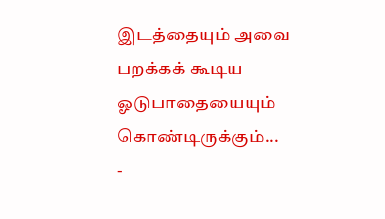இடத்தையும் அவை பறக்கக் கூடிய ஓடுபாதையையும் கொண்டிருக்கும்...
-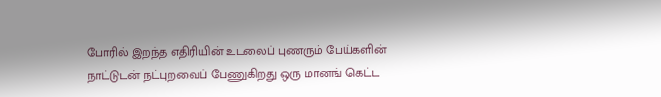போரில் இறந்த எதிரியின் உடலைப் புணரும் பேய்களின் நாட்டுடன் நட்புறவைப் பேணுகிறது ஒரு மானங் கெட்ட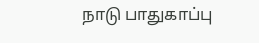நாடு பாதுகாப்பு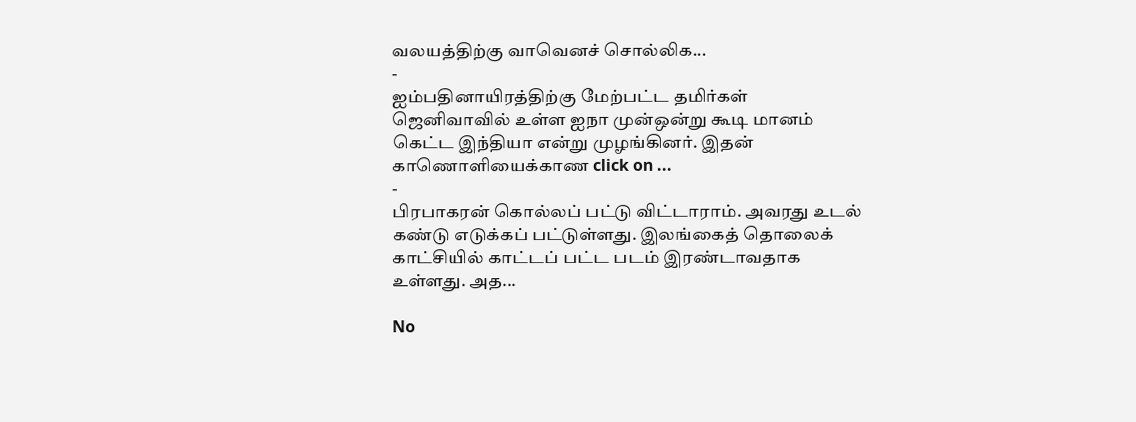வலயத்திற்கு வாவெனச் சொல்லிக...
-
ஐம்பதினாயிரத்திற்கு மேற்பட்ட தமிர்கள் ஜெனிவாவில் உள்ள ஐநா முன்ஒன்று கூடி மானம் கெட்ட இந்தியா என்று முழங்கினர். இதன் காணொளியைக்காண click on ...
-
பிரபாகரன் கொல்லப் பட்டு விட்டாராம். அவரது உடல் கண்டு எடுக்கப் பட்டுள்ளது. இலங்கைத் தொலைக் காட்சியில் காட்டப் பட்ட படம் இரண்டாவதாக உள்ளது. அத...

No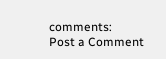comments:
Post a Comment